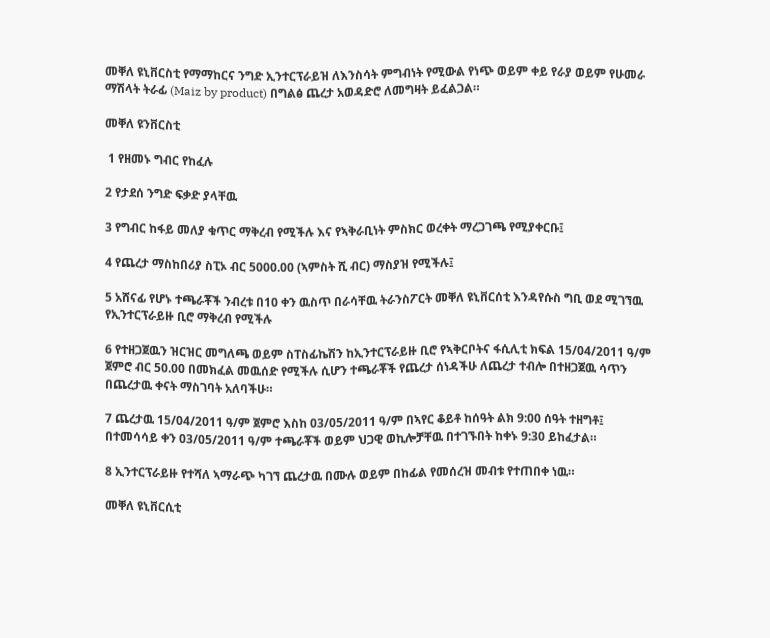መቐለ ዩኒቨርስቲ የማማከርና ንግድ ኢንተርፕራይዝ ለእንስሳት ምግብነት የሚውል የነጭ ወይም ቀይ የራያ ወይም የሁመራ ማሽላት ትራፊ (Maiz by product) በግልፅ ጨረታ አወዳድሮ ለመግዛት ይፈልጋል።

መቐለ ዩንቨርስቲ

 1 የዘመኑ ግብር የከፈሉ

2 የታደሰ ንግድ ፍቃድ ያላቸዉ

3 የግብር ከፋይ መለያ ቁጥር ማቅረብ የሚችሉ እና የኣቅራቢነት ምስክር ወረቀት ማረጋገጫ የሚያቀርቡ፤

4 የጨረታ ማስከበሪያ ስፒኦ ብር 5000.00 (ኣምስት ሺ ብር) ማስያዝ የሚችሉ፤

5 አሸናፊ የሆኑ ተጫራቾች ንብረቱ በ10 ቀን ዉስጥ በራሳቸዉ ትራንስፖርት መቐለ ዩኒቨርሰቲ እንዳየሱስ ግቢ ወደ ሚገኘዉ የኢንተርፕራይዙ ቢሮ ማቅረብ የሚችሉ

6 የተዘጋጀዉን ዝርዝር መግለጫ ወይም ስፐስፊኬሽን ከኢንተርፕራይዙ ቢሮ የኣቅርቦትና ፋሲሊቲ ክፍል 15/04/2011 ዓ/ም ጀምሮ ብር 50.00 በመክፈል መዉሰድ የሚችሉ ሲሆን ተጫራቾች የጨረታ ሰነዳችሁ ለጨረታ ተብሎ በተዘጋጀዉ ሳጥን በጨረታዉ ቀናት ማስገባት አለባችሁ።

7 ጨረታዉ 15/04/2011 ዓ/ም ጀምሮ እስከ 03/05/2011 ዓ/ም በኣየር ቆይቶ ከሰዓት ልክ 9:00 ሰዓት ተዘግቶ፤ በተመሳሳይ ቀን 03/05/2011 ዓ/ም ተጫራቾች ወይም ህጋዊ ወኪሎቻቸዉ በተገኙበት ከቀኑ 9:30 ይከፈታል።

8 ኢንተርፕራይዙ የተሻለ ኣማራጭ ካገኘ ጨረታዉ በሙሉ ወይም በከፊል የመሰረዝ መብቱ የተጠበቀ ነዉ።

መቐለ ዩኒቨርሲቲ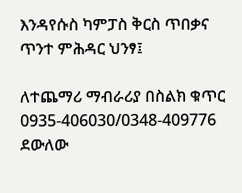እንዳየሱስ ካምፓስ ቅርስ ጥበቃና ጥንተ ምሕዳር ህንፃ፤

ለተጨማሪ ማብራሪያ በስልክ ቁጥር 0935-406030/0348-409776 ደውለው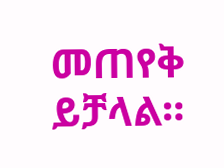መጠየቅ ይቻላል።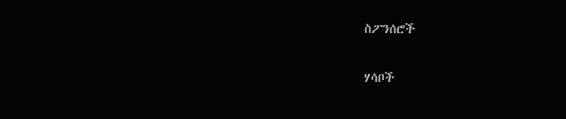ስፖንሰሮች

ሃሳቦች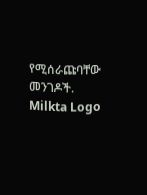የሚሰራጩባቸው መንገዶች.
Milkta Logo